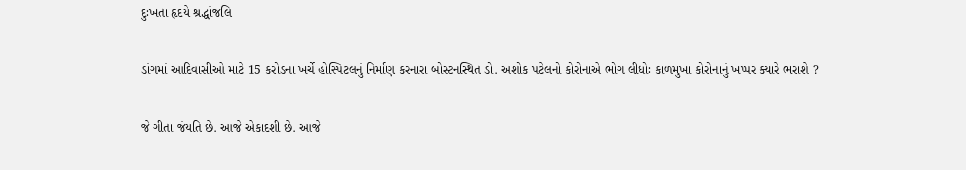દુઃખતા હૃદયે શ્રદ્ધાંજલિ

ડાંગમાં આદિવાસીઓ માટે 15 કરોડના ખર્ચે હોસ્પિટલનું નિર્માણ કરનારા બોસ્ટનસ્થિત ડો. અશોક પટેલનો કોરોનાએ ભોગ લીધોઃ કાળમુખા કોરોનાનું ખપ્પર ક્યારે ભરાશે ?

જે ગીતા જંયતિ છે. આજે એકાદશી છે. આજે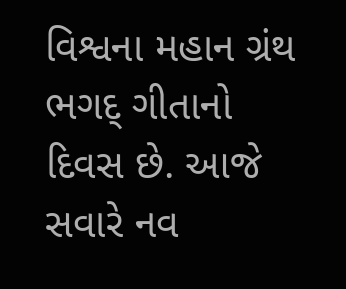વિશ્વના મહાન ગ્રંથ ભગદ્ ગીતાનો દિવસ છે. આજે સવારે નવ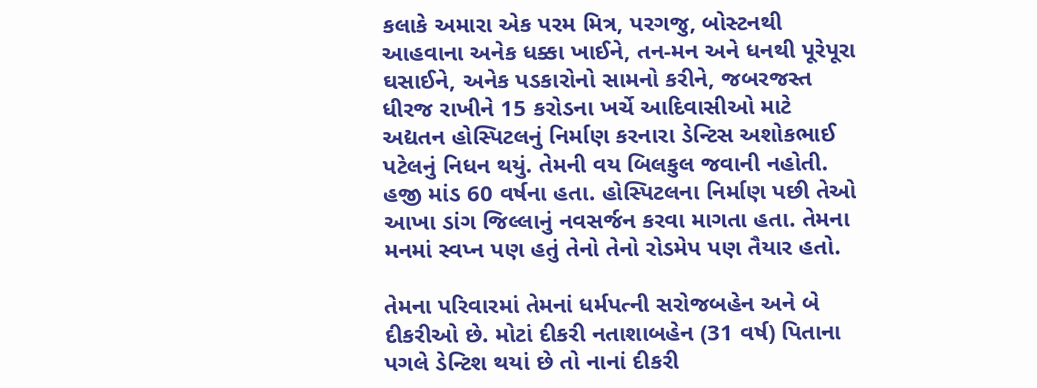કલાકે અમારા એક પરમ મિત્ર, પરગજુ, બોસ્ટનથી આહવાના અનેક ધક્કા ખાઈને, તન-મન અને ધનથી પૂરેપૂરા ઘસાઈને, અનેક પડકારોનો સામનો કરીને, જબરજસ્ત ધીરજ રાખીને 15 કરોડના ખર્ચે આદિવાસીઓ માટે અદ્યતન હોસ્પિટલનું નિર્માણ કરનારા ડેન્ટિસ અશોકભાઈ પટેલનું નિધન થયું. તેમની વય બિલકુલ જવાની નહોતી. હજી માંડ 60 વર્ષના હતા. હોસ્પિટલના નિર્માણ પછી તેઓ આખા ડાંગ જિલ્લાનું નવસર્જન કરવા માગતા હતા. તેમના મનમાં સ્વપ્ન પણ હતું તેનો તેનો રોડમેપ પણ તૈયાર હતો.

તેમના પરિવારમાં તેમનાં ધર્મપત્ની સરોજબહેન અને બે દીકરીઓ છે. મોટાં દીકરી નતાશાબહેન (31 વર્ષ) પિતાના પગલે ડેન્ટિશ થયાં છે તો નાનાં દીકરી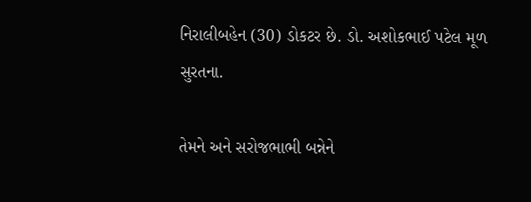નિરાલીબહેન (30) ડોકટર છે. ડો. અશોકભાઈ પટેલ મૂળ સુરતના.

તેમને અને સરોજભાભી બન્નેને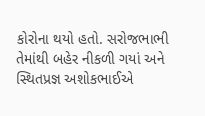કોરોના થયો હતો. સરોજભાભી તેમાંથી બહેર નીકળી ગયાં અને સ્થિતપ્રજ્ઞ અશોકભાઈએ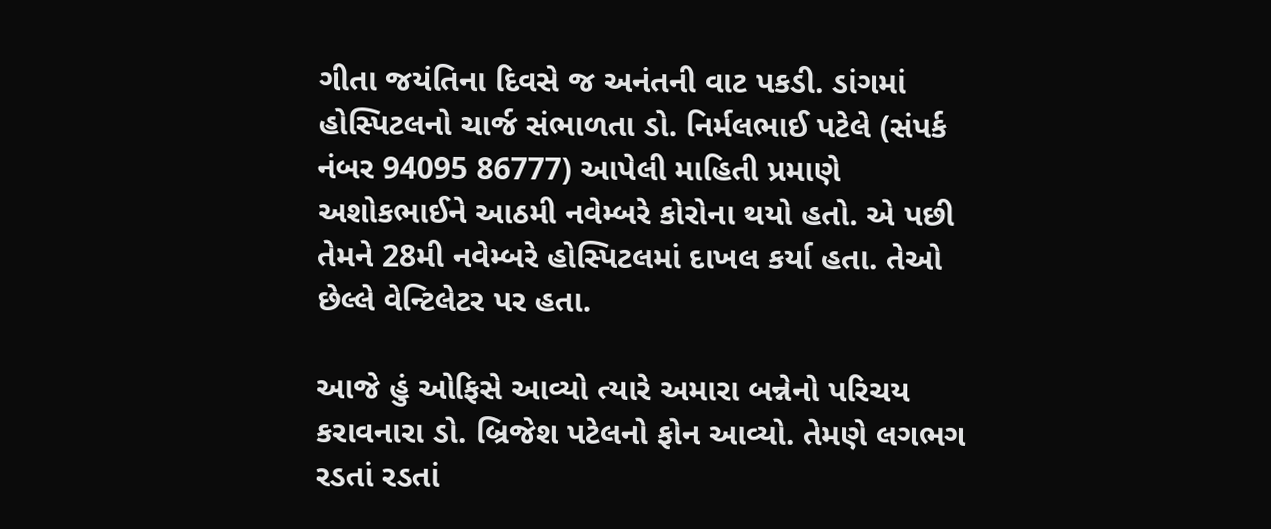ગીતા જયંતિના દિવસે જ અનંતની વાટ પકડી. ડાંગમાં હોસ્પિટલનો ચાર્જ સંભાળતા ડો. નિર્મલભાઈ પટેલે (સંપર્ક નંબર 94095 86777) આપેલી માહિતી પ્રમાણે અશોકભાઈને આઠમી નવેમ્બરે કોરોના થયો હતો. એ પછી તેમને 28મી નવેમ્બરે હોસ્પિટલમાં દાખલ કર્યા હતા. તેઓ છેલ્લે વેન્ટિલેટર પર હતા.

આજે હું ઓફિસે આવ્યો ત્યારે અમારા બન્નેનો પરિચય કરાવનારા ડો. બ્રિજેશ પટેલનો ફોન આવ્યો. તેમણે લગભગ રડતાં રડતાં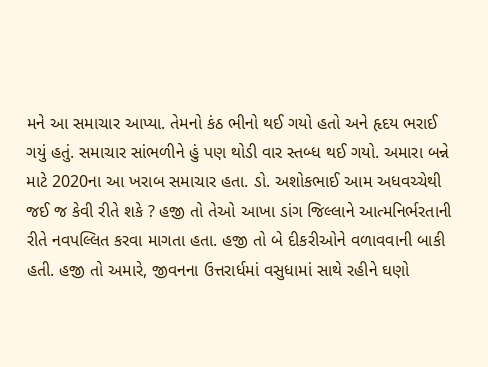મને આ સમાચાર આપ્યા. તેમનો કંઠ ભીનો થઈ ગયો હતો અને હૃદય ભરાઈ ગયું હતું. સમાચાર સાંભળીને હું પણ થોડી વાર સ્તબ્ધ થઈ ગયો. અમારા બન્ને માટે 2020ના આ ખરાબ સમાચાર હતા. ડો. અશોકભાઈ આમ અધવચ્ચેથી જઈ જ કેવી રીતે શકે ? હજી તો તેઓ આખા ડાંગ જિલ્લાને આત્મનિર્ભરતાની રીતે નવપલ્લિત કરવા માગતા હતા. હજી તો બે દીકરીઓને વળાવવાની બાકી હતી. હજી તો અમારે, જીવનના ઉત્તરાર્ધમાં વસુધામાં સાથે રહીને ઘણો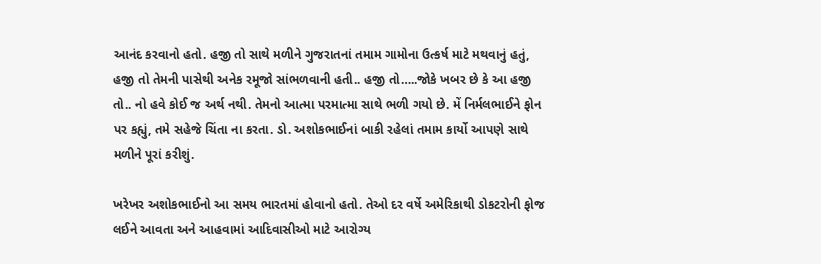આનંદ કરવાનો હતો. હજી તો સાથે મળીને ગુજરાતનાં તમામ ગામોના ઉત્કર્ષ માટે મથવાનું હતું, હજી તો તેમની પાસેથી અનેક રમૂજો સાંભળવાની હતી.. હજી તો…..જોકે ખબર છે કે આ હજી તો.. નો હવે કોઈ જ અર્થ નથી. તેમનો આત્મા પરમાત્મા સાથે ભળી ગયો છે. મેં નિર્મલભાઈને ફોન પર કહ્યું, તમે સહેજે ચિંતા ના કરતા. ડો. અશોકભાઈનાં બાકી રહેલાં તમામ કાર્યો આપણે સાથે મળીને પૂરાં કરીશું.

ખરેખર અશોકભાઈનો આ સમય ભારતમાં હોવાનો હતો. તેઓ દર વર્ષે અમેરિકાથી ડોકટરોની ફોજ લઈને આવતા અને આહવામાં આદિવાસીઓ માટે આરોગ્ય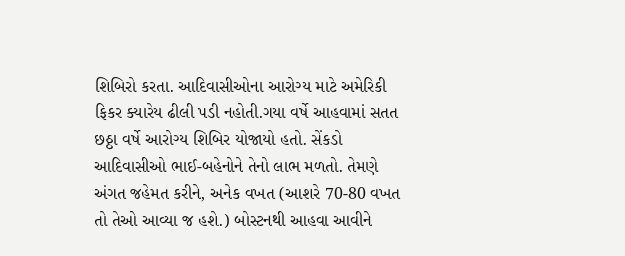શિબિરો કરતા. આદિવાસીઓના આરોગ્ય માટે અમેરિકી ફિકર ક્યારેય ઢીલી પડી નહોતી.ગયા વર્ષે આહવામાં સતત છઠ્ઠા વર્ષે આરોગ્ય શિબિર યોજાયો હતો. સેંકડો આદિવાસીઓ ભાઈ-બહેનોને તેનો લાભ મળતો. તેમણે અંગત જહેમત કરીને, અનેક વખત (આશરે 70-80 વખત તો તેઓ આવ્યા જ હશે.) બોસ્ટનથી આહવા આવીને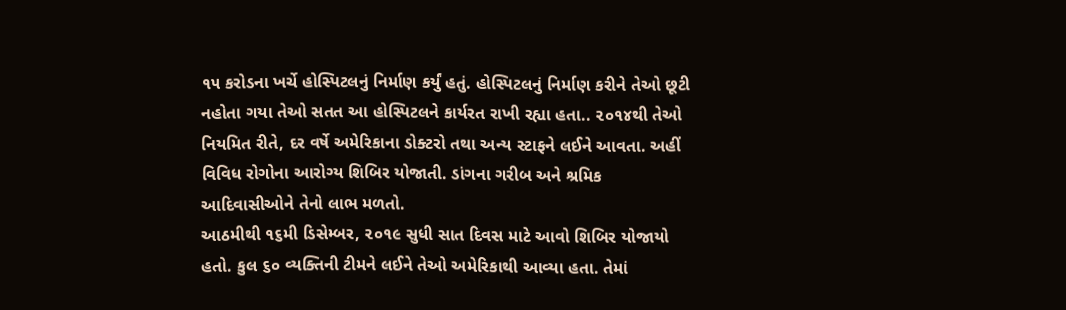૧૫ કરોડના ખર્ચે હોસ્પિટલનું નિર્માણ કર્યું હતું. હોસ્પિટલનું નિર્માણ કરીને તેઓ છૂટી નહોતા ગયા તેઓ સતત આ હોસ્પિટલને કાર્યરત રાખી રહ્યા હતા.. ૨૦૧૪થી તેઓ નિયમિત રીતે, દર વર્ષે અમેરિકાના ડોક્ટરો તથા અન્ય સ્ટાફને લઈને આવતા. અહીં વિવિધ રોગોના આરોગ્ય શિબિર યોજાતી. ડાંગના ગરીબ અને શ્રમિક આદિવાસીઓને તેનો લાભ મળતો.
આઠમીથી ૧૬મી ડિસેમ્બર, ૨૦૧૯ સુધી સાત દિવસ માટે આવો શિબિર યોજાયો હતો. કુલ ૬૦ વ્યક્તિની ટીમને લઈને તેઓ અમેરિકાથી આવ્યા હતા. તેમાં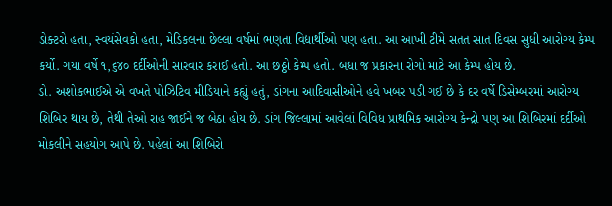ડોક્ટરો હતા, સ્વયંસેવકો હતા, મેડિકલના છેલ્લા વર્ષમાં ભણતા વિદ્યાર્થીઓ પણ હતા. આ આખી ટીમે સતત સાત દિવસ સુધી આરોગ્ય કેમ્પ કર્યો. ગયા વર્ષે ૧,૬૪૦ દર્દીઓની સારવાર કરાઈ હતો. આ છઠ્ઠો કેમ્પ હતો. બધા જ પ્રકારના રોગો માટે આ કેમ્પ હોય છે.
ડો. અશોકભાઈએ એ વખતે પોઝિટિવ મીડિયાને કહ્યું હતું, ડાંગના આદિવાસીઓને હવે ખબર પડી ગઈ છે કે દર વર્ષે ડિસેમ્બરમાં આરોગ્ય શિબિર થાય છે, તેથી તેઓ રાહ જાઈને જ બેઠા હોય છે. ડાંગ જિલ્લામાં આવેલાં વિવિધ પ્રાથમિક આરોગ્ય કેન્દ્રો પણ આ શિબિરમાં દર્દીઓ મોકલીને સહયોગ આપે છે. પહેલાં આ શિબિરો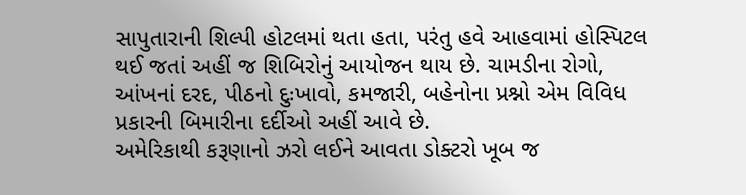સાપુતારાની શિલ્પી હોટલમાં થતા હતા, પરંતુ હવે આહવામાં હોસ્પિટલ થઈ જતાં અહીં જ શિબિરોનું આયોજન થાય છે. ચામડીના રોગો, આંખનાં દરદ, પીઠનો દુઃખાવો, કમજારી, બહેનોના પ્રશ્નો એમ વિવિધ પ્રકારની બિમારીના દર્દીઓ અહીં આવે છે.
અમેરિકાથી કરૂણાનો ઝરો લઈને આવતા ડોક્ટરો ખૂબ જ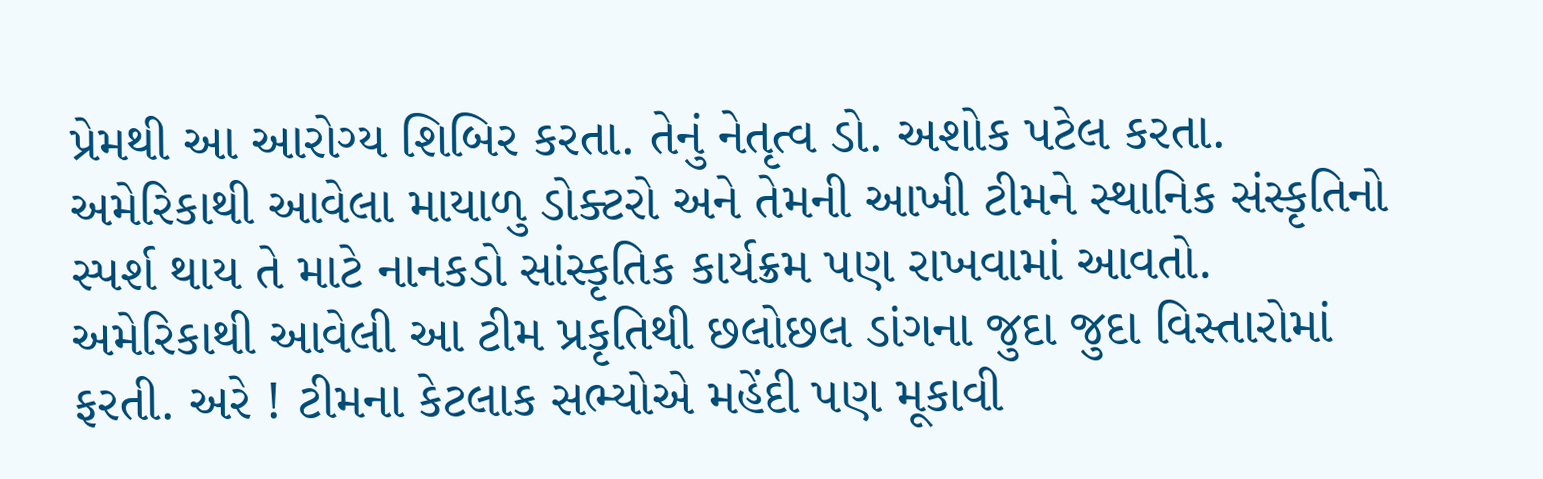પ્રેમથી આ આરોગ્ય શિબિર કરતા. તેનું નેતૃત્વ ડો. અશોક પટેલ કરતા. અમેરિકાથી આવેલા માયાળુ ડોક્ટરો અને તેમની આખી ટીમને સ્થાનિક સંસ્કૃતિનો સ્પર્શ થાય તે માટે નાનકડો સાંસ્કૃતિક કાર્યક્રમ પણ રાખવામાં આવતો. અમેરિકાથી આવેલી આ ટીમ પ્રકૃતિથી છલોછલ ડાંગના જુદા જુદા વિસ્તારોમાં ફરતી. અરે ! ટીમના કેટલાક સભ્યોએ મહેંદી પણ મૂકાવી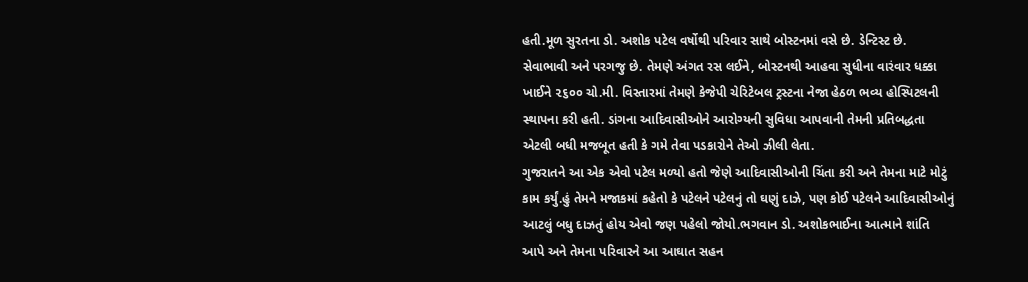હતી.મૂળ સુરતના ડો. અશોક પટેલ વર્ષોથી પરિવાર સાથે બોસ્ટનમાં વસે છે. ડેન્ટિસ્ટ છે. સેવાભાવી અને પરગજુ છે. તેમણે અંગત રસ લઈને, બોસ્ટનથી આહવા સુધીના વારંવાર ધક્કા ખાઈને ૨૬૦૦ ચો.મી. વિસ્તારમાં તેમણે કેજેપી ચેરિટેબલ ટ્રસ્ટના નેજા હેઠળ ભવ્ય હોસ્પિટલની સ્થાપના કરી હતી. ડાંગના આદિવાસીઓને આરોગ્યની સુવિધા આપવાની તેમની પ્રતિબદ્ધતા એટલી બધી મજબૂત હતી કે ગમે તેવા પડકારોને તેઓ ઝીલી લેતા.
ગુજરાતને આ એક એવો પટેલ મળ્યો હતો જેણે આદિવાસીઓની ચિંતા કરી અને તેમના માટે મોટું કામ કર્યું.હું તેમને મજાકમાં કહેતો કે પટેલને પટેલનું તો ઘણું દાઝે, પણ કોઈ પટેલને આદિવાસીઓનું આટલું બધુ દાઝતું હોય એવો જણ પહેલો જોયો.ભગવાન ડો. અશોકભાઈના આત્માને શાંતિ આપે અને તેમના પરિવારને આ આઘાત સહન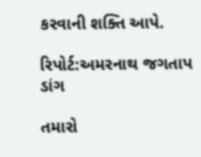કરવાની શક્તિ આપે.

રિપોર્ટ:અમરનાથ જગતાપ ડાંગ

તમારો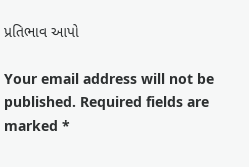પ્રતિભાવ આપો

Your email address will not be published. Required fields are marked *